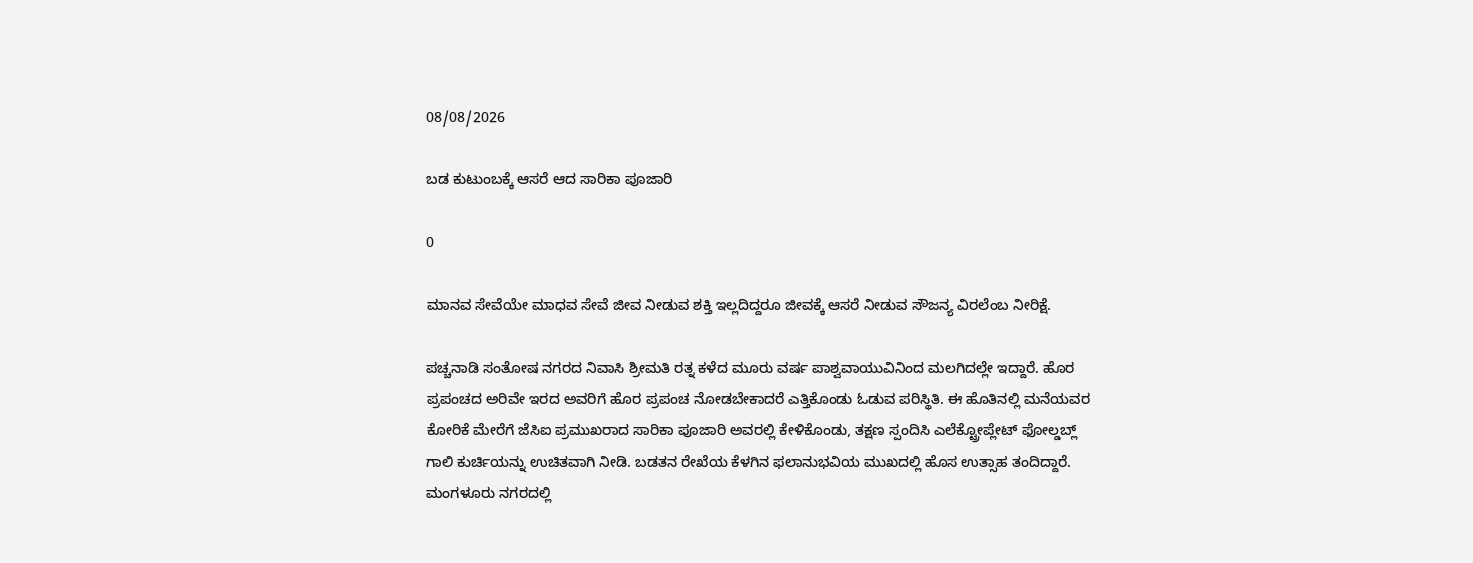08/08/2026

ಬಡ ಕುಟುಂಬಕ್ಕೆ ಆಸರೆ ಆದ ಸಾರಿಕಾ ಪೂಜಾರಿ

0

ಮಾನವ ಸೇವೆಯೇ ಮಾಧವ ಸೇವೆ ಜೀವ ನೀಡುವ ಶಕ್ತಿ ಇಲ್ಲದಿದ್ದರೂ ಜೀವಕ್ಕೆ ಆಸರೆ ನೀಡುವ ಸೌಜನ್ಯ ವಿರಲೆಂಬ ನೀರಿಕ್ಷೆ.

ಪಚ್ಚನಾಡಿ ಸಂತೋಷ ನಗರದ ನಿವಾಸಿ ಶ್ರೀಮತಿ ರತ್ನ ಕಳೆದ ಮೂರು ವರ್ಷ ಪಾಶ್ವವಾಯುವಿನಿಂದ ಮಲಗಿದಲ್ಲೇ ಇದ್ದಾರೆ. ಹೊರ ಪ್ರಪಂಚದ ಅರಿವೇ ಇರದ ಅವರಿಗೆ ಹೊರ ಪ್ರಪಂಚ ನೋಡಬೇಕಾದರೆ ಎತ್ತಿಕೊಂಡು ಓಡುವ ಪರಿಸ್ಥಿತಿ. ಈ ಹೊತಿನಲ್ಲಿ ಮನೆಯವರ ಕೋರಿಕೆ ಮೇರೆಗೆ ಜೆಸಿಐ ಪ್ರಮುಖರಾದ ಸಾರಿಕಾ ಪೂಜಾರಿ ಅವರಲ್ಲಿ ಕೇಳಿಕೊಂಡು, ತಕ್ಷಣ ಸ್ಪಂದಿಸಿ ಎಲೆಕ್ಟ್ರೋಪ್ಲೇಟ್ ಫೋಲ್ಡಬ್ಲ್ ಗಾಲಿ ಕುರ್ಚಿಯನ್ನು ಉಚಿತವಾಗಿ ನೀಡಿ. ಬಡತನ ರೇಖೆಯ ಕೆಳಗಿನ ಫಲಾನುಭವಿಯ ಮುಖದಲ್ಲಿ ಹೊಸ ಉತ್ಸಾಹ ತಂದಿದ್ದಾರೆ. ಮಂಗಳೂರು ನಗರದಲ್ಲಿ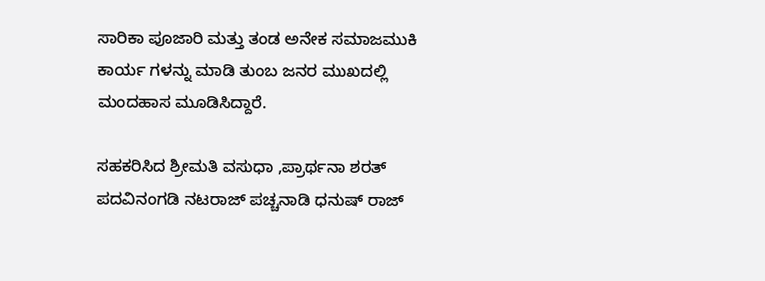ಸಾರಿಕಾ ಪೂಜಾರಿ ಮತ್ತು ತಂಡ ಅನೇಕ ಸಮಾಜಮುಕಿ ಕಾರ್ಯ ಗಳನ್ನು ಮಾಡಿ ತುಂಬ ಜನರ ಮುಖದಲ್ಲಿ ಮಂದಹಾಸ ಮೂಡಿಸಿದ್ದಾರೆ.

ಸಹಕರಿಸಿದ ಶ್ರೀಮತಿ ವಸುಧಾ ,ಪ್ರಾರ್ಥನಾ ಶರತ್ ಪದವಿನಂಗಡಿ ನಟರಾಜ್ ಪಚ್ಚನಾಡಿ ಧನುಷ್ ರಾಜ್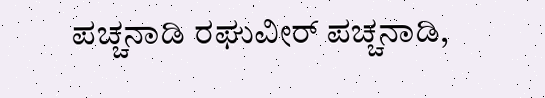ಪಚ್ಚನಾಡಿ ರಘುವೀರ್ ಪಚ್ಚನಾಡಿ,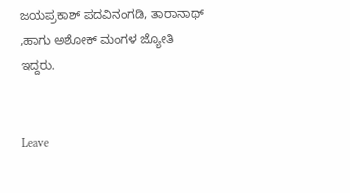ಜಯಪ್ರಕಾಶ್ ಪದವಿನಂಗಡಿ, ತಾರಾನಾಥ್ ,ಹಾಗು ಅಶೋಕ್ ಮಂಗಳ ಜ್ಯೋತಿ ಇದ್ದರು.


Leave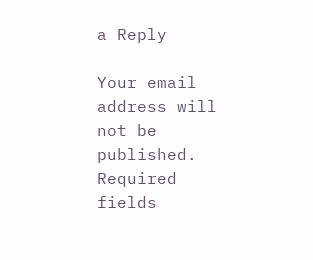a Reply

Your email address will not be published. Required fields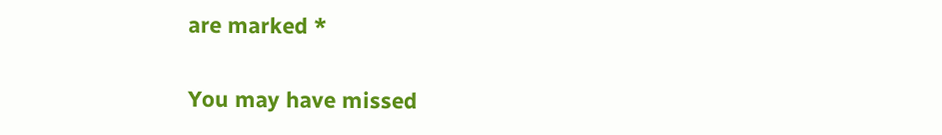are marked *

You may have missed